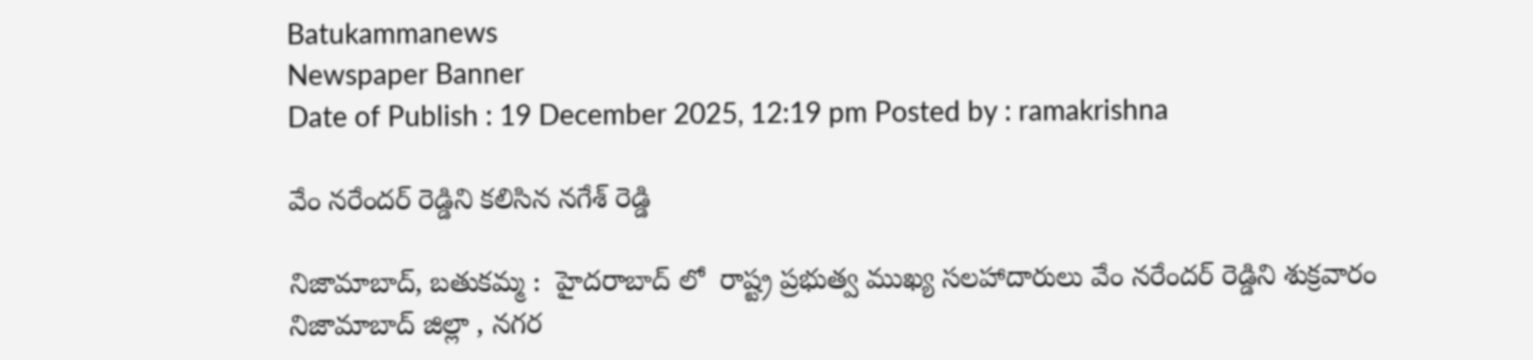Batukammanews
Newspaper Banner
Date of Publish : 19 December 2025, 12:19 pm Posted by : ramakrishna

వేం నరేందర్ రెడ్డిని కలిసిన నగేశ్ రెడ్డి

నిజామాబాద్, బతుకమ్మ :  హైదరాబాద్ లో  రాష్ట్ర ప్రభుత్వ ముఖ్య సలహాదారులు వేం నరేందర్ రెడ్డిని శుక్రవారం నిజామాబాద్ జిల్లా , నగర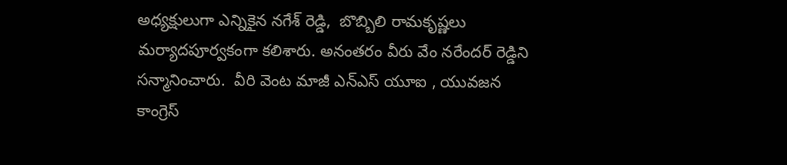అధ్యక్షులుగా ఎన్నికైన నగేశ్ రెడ్డి,  బొబ్బిలి రామకృష్ణలు  మర్యాదపూర్వకంగా కలిశారు. అనంతరం వీరు వేం నరేందర్ రెడ్డిని సన్మానించారు.  వీరి వెంట మాజీ ఎన్ఎస్ యూఐ , యువజన కాంగ్రెస్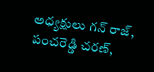అధ్యక్షులు గన్ రాజ్, పంచరెడ్డి చరణ్,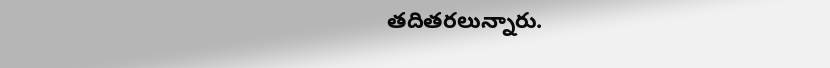తదితరలున్నారు.